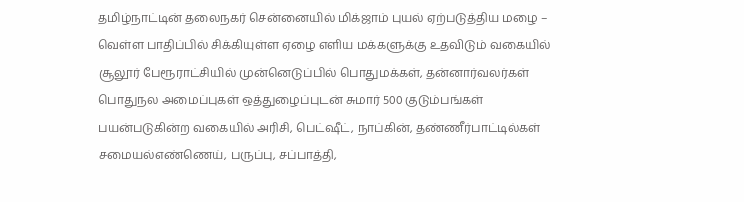தமிழ்நாட்டின் தலைநகர் சென்னையில் மிக்ஜாம் புயல் ஏற்படுத்திய மழை – வெள்ள பாதிப்பில் சிக்கியுள்ள ஏழை எளிய மக்களுக்கு உதவிடும் வகையில் சூலூர் பேரூராட்சியில் முன்னெடுப்பில் பொதுமக்கள், தன்னார்வலர்கள் பொதுநல அமைப்புகள் ஒத்துழைப்புடன் சுமார் 500 குடும்பங்கள் பயன்படுகின்ற வகையில் அரிசி, பெட்ஷீட், நாப்கின், தண்ணீர்பாட்டில்கள் சமையல்எண்ணெய், பருப்பு, சப்பாத்தி,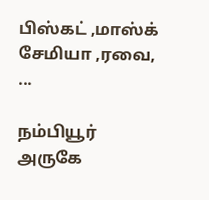பிஸ்கட் ,மாஸ்க் சேமியா ,ரவை, ...

நம்பியூர் அருகே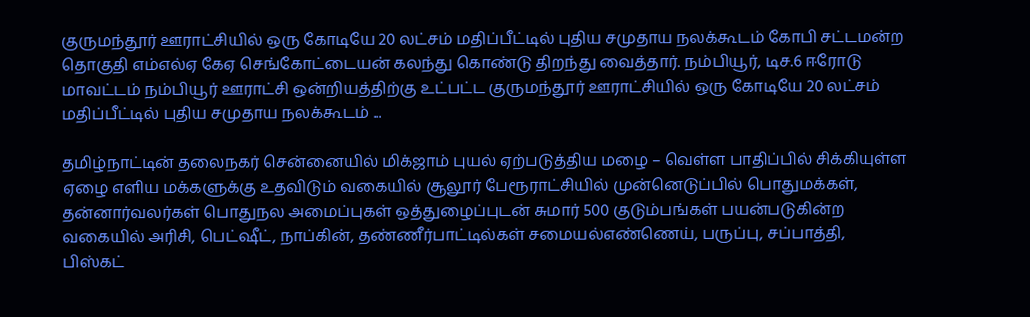குருமந்தூர் ஊராட்சியில் ஒரு கோடியே 20 லட்சம் மதிப்பீட்டில் புதிய சமுதாய நலக்கூடம் கோபி சட்டமன்ற தொகுதி எம்எல்ஏ கேஏ செங்கோட்டையன் கலந்து கொண்டு திறந்து வைத்தார். நம்பியூர், டிச.6 ஈரோடு மாவட்டம் நம்பியூர் ஊராட்சி ஒன்றியத்திற்கு உட்பட்ட குருமந்தூர் ஊராட்சியில் ஒரு கோடியே 20 லட்சம் மதிப்பீட்டில் புதிய சமுதாய நலக்கூடம் ...

தமிழ்நாட்டின் தலைநகர் சென்னையில் மிக்ஜாம் புயல் ஏற்படுத்திய மழை – வெள்ள பாதிப்பில் சிக்கியுள்ள ஏழை எளிய மக்களுக்கு உதவிடும் வகையில் சூலூர் பேரூராட்சியில் முன்னெடுப்பில் பொதுமக்கள், தன்னார்வலர்கள் பொதுநல அமைப்புகள் ஒத்துழைப்புடன் சுமார் 500 குடும்பங்கள் பயன்படுகின்ற வகையில் அரிசி, பெட்ஷீட், நாப்கின், தண்ணீர்பாட்டில்கள் சமையல்எண்ணெய், பருப்பு, சப்பாத்தி, பிஸ்கட்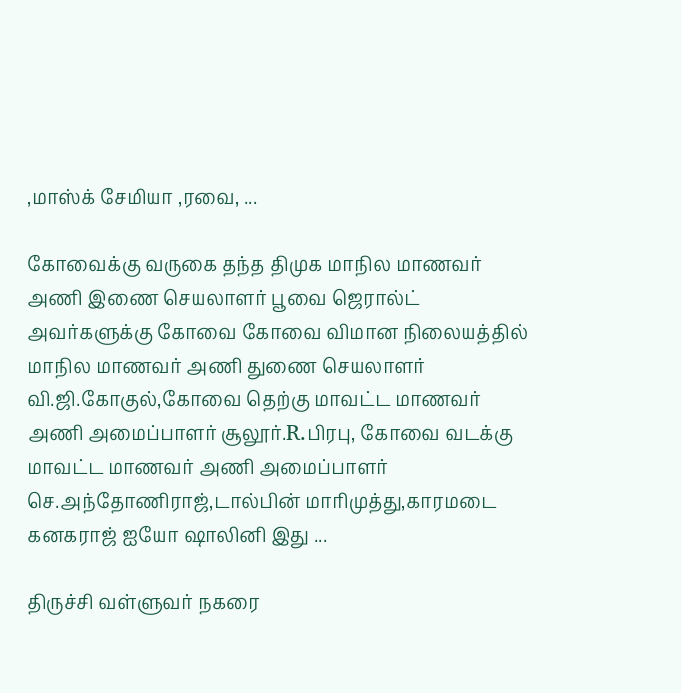,மாஸ்க் சேமியா ,ரவை, ...

கோவைக்கு வருகை தந்த திமுக மாநில மாணவர் அணி இணை செயலாளர் பூவை ஜெரால்ட் அவர்களுக்கு கோவை கோவை விமான நிலையத்தில் மாநில மாணவர் அணி துணை செயலாளர் வி.ஜி.கோகுல்,கோவை தெற்கு மாவட்ட மாணவர் அணி அமைப்பாளர் சூலூர்.R.பிரபு, கோவை வடக்கு மாவட்ட மாணவர் அணி அமைப்பாளர் செ.அந்தோணிராஜ்,டால்பின் மாரிமுத்து,காரமடை கனகராஜ் ஐயோ ஷாலினி இது ...

திருச்சி வள்ளுவர் நகரை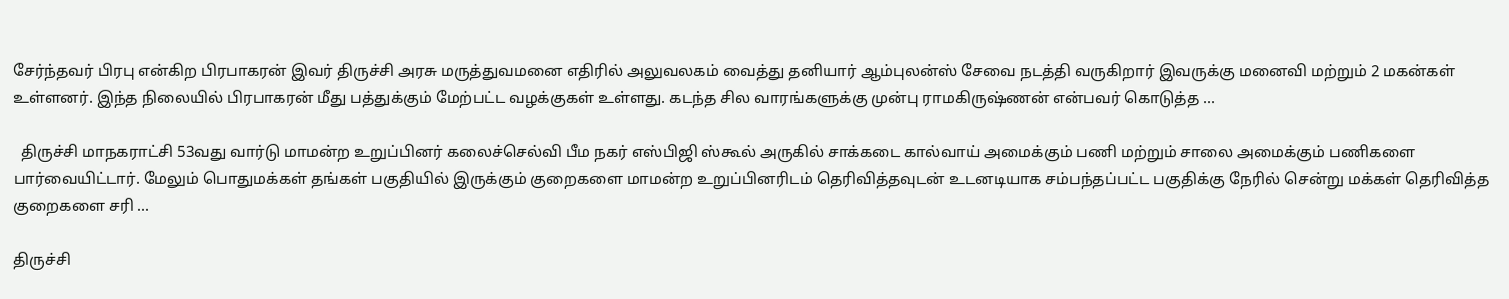சேர்ந்தவர் பிரபு என்கிற பிரபாகரன் இவர் திருச்சி அரசு மருத்துவமனை எதிரில் அலுவலகம் வைத்து தனியார் ஆம்புலன்ஸ் சேவை நடத்தி வருகிறார் இவருக்கு மனைவி மற்றும் 2 மகன்கள் உள்ளனர். இந்த நிலையில் பிரபாகரன் மீது பத்துக்கும் மேற்பட்ட வழக்குகள் உள்ளது. கடந்த சில வாரங்களுக்கு முன்பு ராமகிருஷ்ணன் என்பவர் கொடுத்த ...

  திருச்சி மாநகராட்சி 53வது வார்டு மாமன்ற உறுப்பினர் கலைச்செல்வி பீம நகர் எஸ்பிஜி ஸ்கூல் அருகில் சாக்கடை கால்வாய் அமைக்கும் பணி மற்றும் சாலை அமைக்கும் பணிகளை பார்வையிட்டார். மேலும் பொதுமக்கள் தங்கள் பகுதியில் இருக்கும் குறைகளை மாமன்ற உறுப்பினரிடம் தெரிவித்தவுடன் உடனடியாக சம்பந்தப்பட்ட பகுதிக்கு நேரில் சென்று மக்கள் தெரிவித்த குறைகளை சரி ...

திருச்சி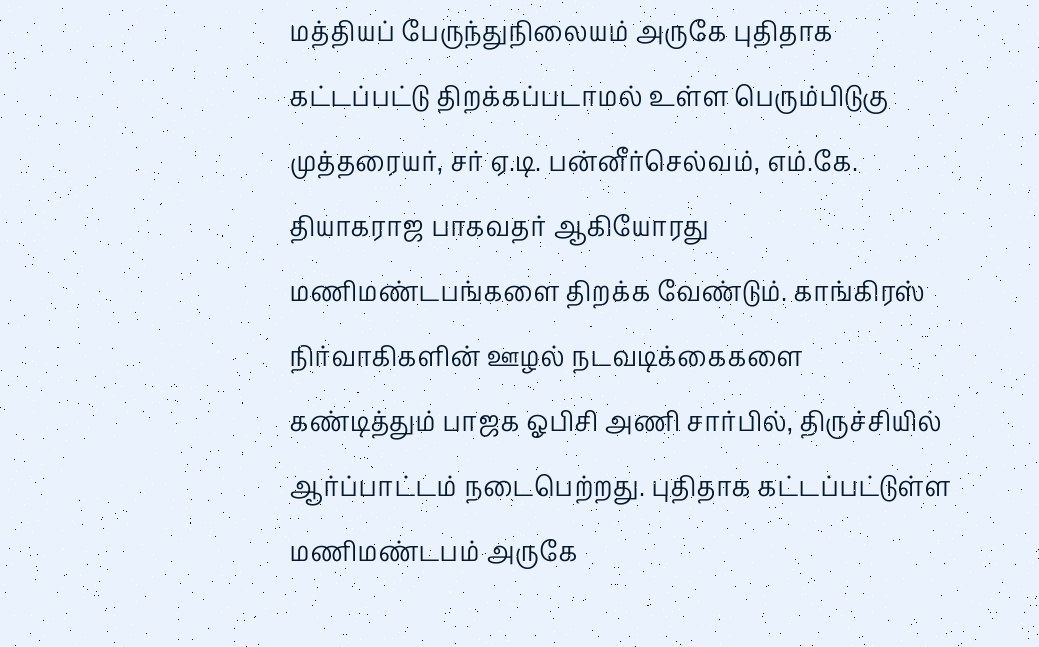மத்தியப் பேருந்துநிலையம் அருகே புதிதாக கட்டப்பட்டு திறக்கப்படாமல் உள்ள பெரும்பிடுகு முத்தரையர், சர் ஏ.டி. பன்னீர்செல்வம், எம்.கே. தியாகராஜ பாகவதர் ஆகியோரது மணிமண்டபங்களை திறக்க வேண்டும். காங்கிரஸ் நிர்வாகிகளின் ஊழல் நடவடிக்கைகளை கண்டித்தும் பாஜக ஓபிசி அணி சார்பில், திருச்சியில் ஆர்ப்பாட்டம் நடைபெற்றது. புதிதாக கட்டப்பட்டுள்ள மணிமண்டபம் அருகே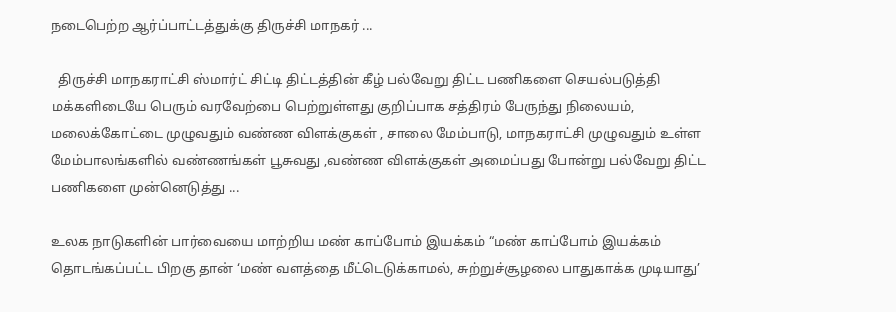நடைபெற்ற ஆர்ப்பாட்டத்துக்கு திருச்சி மாநகர் ...

  திருச்சி மாநகராட்சி ஸ்மார்ட் சிட்டி திட்டத்தின் கீழ் பல்வேறு திட்ட பணிகளை செயல்படுத்தி மக்களிடையே பெரும் வரவேற்பை பெற்றுள்ளது குறிப்பாக சத்திரம் பேருந்து நிலையம், மலைக்கோட்டை முழுவதும் வண்ண விளக்குகள் , சாலை மேம்பாடு, மாநகராட்சி முழுவதும் உள்ள மேம்பாலங்களில் வண்ணங்கள் பூசுவது ,வண்ண விளக்குகள் அமைப்பது போன்று பல்வேறு திட்ட பணிகளை முன்னெடுத்து ...

உலக நாடுகளின் பார்வையை மாற்றிய மண் காப்போம் இயக்கம் “மண் காப்போம் இயக்கம் தொடங்கப்பட்ட பிறகு தான் ‘மண் வளத்தை மீட்டெடுக்காமல், சுற்றுச்சூழலை பாதுகாக்க முடியாது’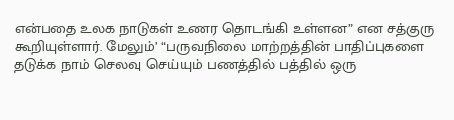என்பதை உலக நாடுகள் உணர தொடங்கி உள்ளன” என சத்குரு கூறியுள்ளார். மேலும்’ “பருவநிலை மாற்றத்தின் பாதிப்புகளை தடுக்க நாம் செலவு செய்யும் பணத்தில் பத்தில் ஒரு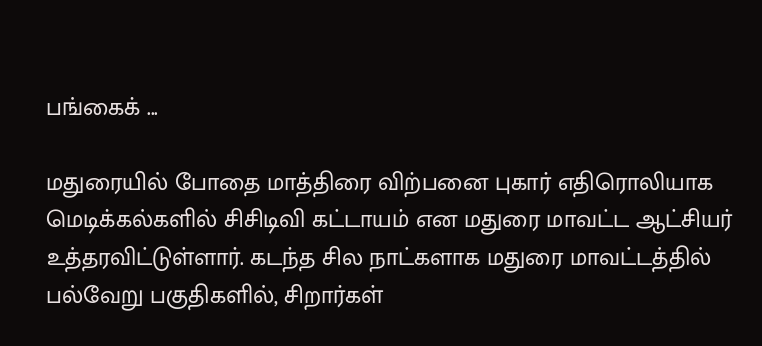பங்கைக் ...

மதுரையில் போதை மாத்திரை விற்பனை புகார் எதிரொலியாக மெடிக்கல்களில் சிசிடிவி கட்டாயம் என மதுரை மாவட்ட ஆட்சியர் உத்தரவிட்டுள்ளார். கடந்த சில நாட்களாக மதுரை மாவட்டத்தில் பல்வேறு பகுதிகளில், சிறார்கள்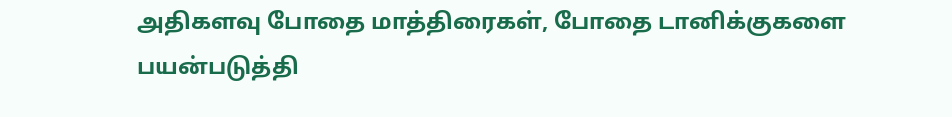அதிகளவு போதை மாத்திரைகள், போதை டானிக்குகளை பயன்படுத்தி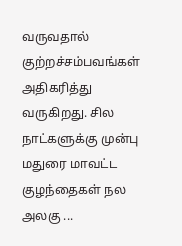வருவதால் குற்றச்சம்பவங்கள் அதிகரித்து வருகிறது. சில நாட்களுக்கு முன்பு மதுரை மாவட்ட குழந்தைகள் நல அலகு ...